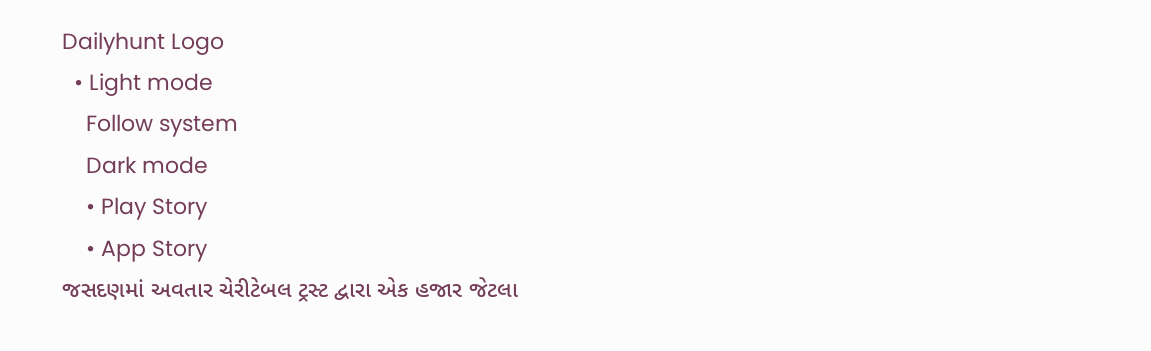Dailyhunt Logo
  • Light mode
    Follow system
    Dark mode
    • Play Story
    • App Story
જસદણમાં અવતાર ચેરીટેબલ ટ્રસ્ટ દ્વારા એક હજાર જેટલા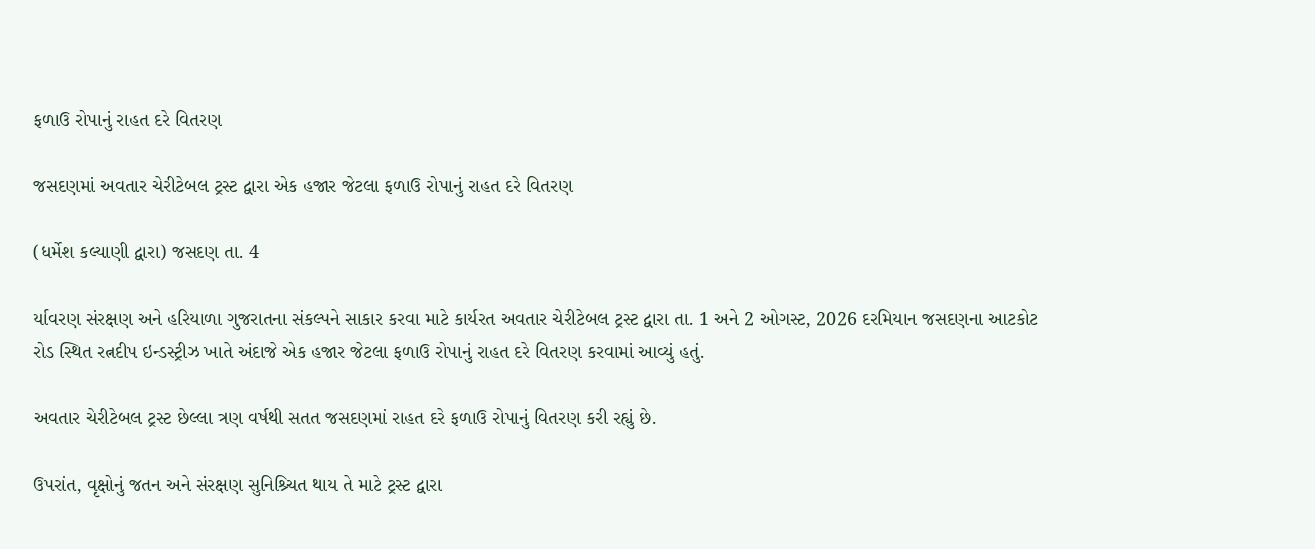ફળાઉ રોપાનું રાહત દરે વિતરણ

જસદણમાં અવતાર ચેરીટેબલ ટ્રસ્ટ દ્વારા એક હજાર જેટલા ફળાઉ રોપાનું રાહત દરે વિતરણ

(ધર્મેશ કલ્યાણી દ્વારા) જસદણ તા. 4

ર્યાવરણ સંરક્ષણ અને હરિયાળા ગુજરાતના સંકલ્પને સાકાર કરવા માટે કાર્યરત અવતાર ચેરીટેબલ ટ્રસ્ટ દ્વારા તા. 1 અને 2 ઓગસ્ટ, 2026 દરમિયાન જસદણના આટકોટ રોડ સ્થિત રત્નદીપ ઇન્ડસ્ટ્રીઝ ખાતે અંદાજે એક હજાર જેટલા ફળાઉ રોપાનું રાહત દરે વિતરણ કરવામાં આવ્યું હતું.

અવતાર ચેરીટેબલ ટ્રસ્ટ છેલ્લા ત્રણ વર્ષથી સતત જસદણમાં રાહત દરે ફળાઉ રોપાનું વિતરણ કરી રહ્યું છે.

ઉપરાંત, વૃક્ષોનું જતન અને સંરક્ષણ સુનિશ્ર્ચિત થાય તે માટે ટ્રસ્ટ દ્વારા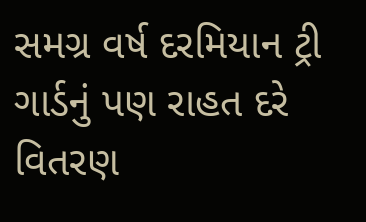સમગ્ર વર્ષ દરમિયાન ટ્રી ગાર્ડનું પણ રાહત દરે વિતરણ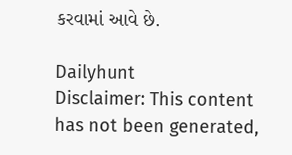કરવામાં આવે છે.

Dailyhunt
Disclaimer: This content has not been generated,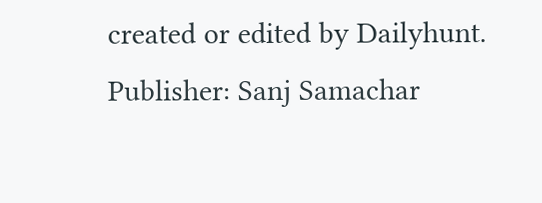created or edited by Dailyhunt. Publisher: Sanj Samachar